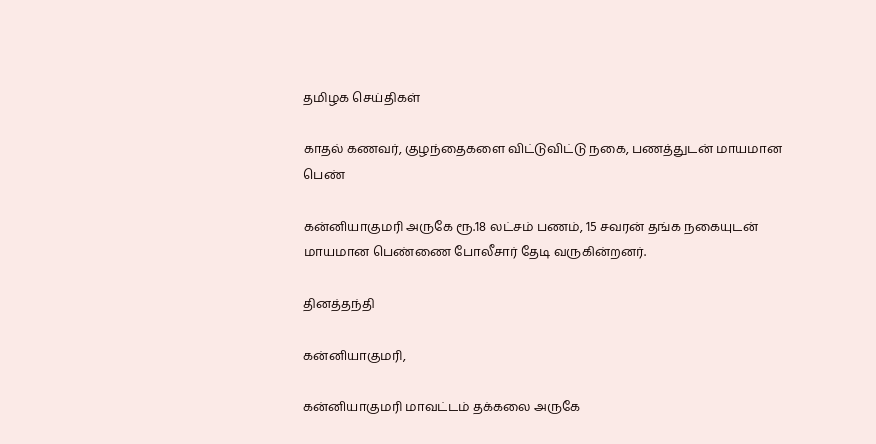தமிழக செய்திகள்

காதல் கணவர், குழந்தைகளை விட்டுவிட்டு நகை, பணத்துடன் மாயமான பெண்

கன்னியாகுமரி அருகே ரூ.18 லட்சம் பணம், 15 சவரன் தங்க நகையுடன் மாயமான பெண்ணை போலீசார் தேடி வருகின்றனர்.

தினத்தந்தி

கன்னியாகுமரி,

கன்னியாகுமரி மாவட்டம் தக்கலை அருகே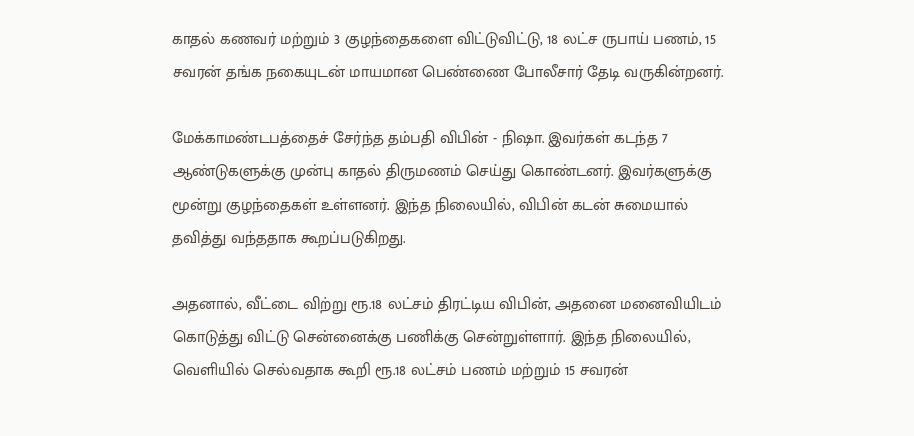காதல் கணவர் மற்றும் 3 குழந்தைகளை விட்டுவிட்டு, 18 லட்ச ருபாய் பணம், 15 சவரன் தங்க நகையுடன் மாயமான பெண்ணை போலீசார் தேடி வருகின்றனர்.

மேக்காமண்டபத்தைச் சேர்ந்த தம்பதி விபின் - நிஷா. இவர்கள் கடந்த 7 ஆண்டுகளுக்கு முன்பு காதல் திருமணம் செய்து கொண்டனர். இவர்களுக்கு மூன்று குழந்தைகள் உள்ளனர். இந்த நிலையில், விபின் கடன் சுமையால் தவித்து வந்ததாக கூறப்படுகிறது.

அதனால், வீட்டை விற்று ரூ.18 லட்சம் திரட்டிய விபின், அதனை மனைவியிடம் கொடுத்து விட்டு சென்னைக்கு பணிக்கு சென்றுள்ளார். இந்த நிலையில், வெளியில் செல்வதாக கூறி ரூ.18 லட்சம் பணம் மற்றும் 15 சவரன்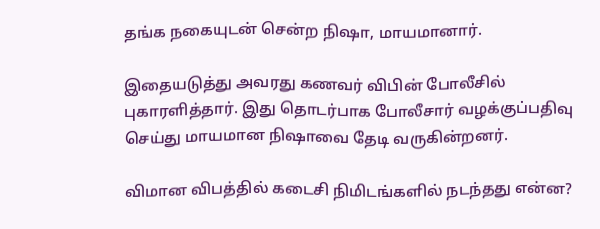தங்க நகையுடன் சென்ற நிஷா, மாயமானார்.

இதையடுத்து அவரது கணவர் விபின் போலீசில் புகாரளித்தார். இது தொடர்பாக போலீசார் வழக்குப்பதிவு செய்து மாயமான நிஷாவை தேடி வருகின்றனர்.

விமான விபத்தில் கடைசி நிமிடங்களில் நடந்தது என்ன?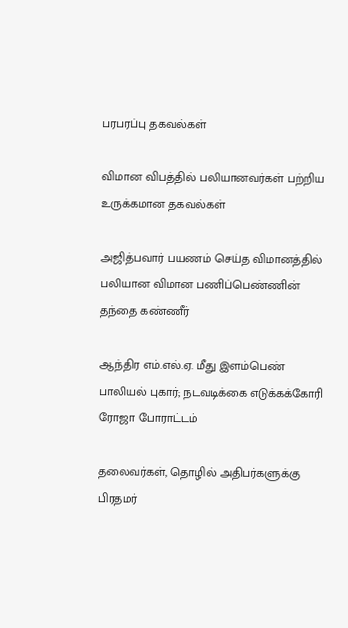பரபரப்பு தகவல்கள்

விமான விபத்தில் பலியானவர்கள் பற்றிய உருக்கமான தகவல்கள்

அஜித்பவார் பயணம் செய்த விமானத்தில் பலியான விமான பணிப்பெண்ணின் தந்தை கண்ணீர்

ஆந்திர எம்.எல்.ஏ. மீது இளம்பெண் பாலியல் புகார்; நடவடிக்கை எடுக்கக்கோரி ரோஜா போராட்டம்

தலைவர்கள், தொழில் அதிபர்களுக்கு பிரதமர்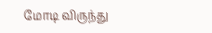மோடி விருந்து